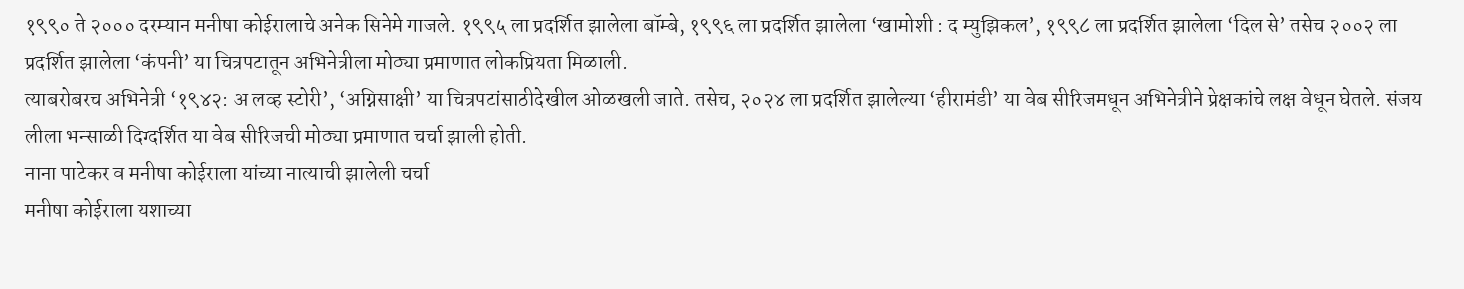१९९० ते २००० दरम्यान मनीषा कोईरालाचे अनेक सिनेमे गाजले. १९९५ ला प्रदर्शित झालेला बॉम्बे, १९९६ ला प्रदर्शित झालेला ‘खामोशी : द म्युझिकल’, १९९८ ला प्रदर्शित झालेला ‘दिल से’ तसेच २००२ ला प्रदर्शित झालेला ‘कंपनी’ या चित्रपटातून अभिनेत्रीला मोठ्या प्रमाणात लोकप्रियता मिळाली.
त्याबरोबरच अभिनेत्री ‘१९४२: अ लव्ह स्टोरी’, ‘अग्निसाक्षी’ या चित्रपटांसाठीदेखील ओळखली जाते. तसेच, २०२४ ला प्रदर्शित झालेल्या ‘हीरामंडी’ या वेब सीरिजमधून अभिनेत्रीने प्रेक्षकांचे लक्ष वेधून घेतले. संजय लीला भन्साळी दिग्दर्शित या वेब सीरिजची मोठ्या प्रमाणात चर्चा झाली होती.
नाना पाटेकर व मनीषा कोईराला यांच्या नात्याची झालेली चर्चा
मनीषा कोईराला यशाच्या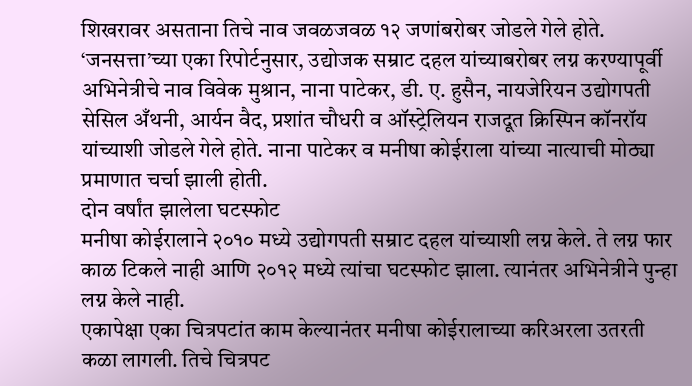शिखरावर असताना तिचे नाव जवळजवळ १२ जणांबरोबर जोडले गेले होते. ‘जनसत्ता’च्या एका रिपोर्टनुसार, उद्योजक सम्राट दहल यांच्याबरोबर लग्न करण्यापूर्वी अभिनेत्रीचे नाव विवेक मुश्रान, नाना पाटेकर, डी. ए. हुसैन, नायजेरियन उद्योगपती सेसिल अँथनी, आर्यन वैद, प्रशांत चौधरी व ऑस्ट्रेलियन राजदूत क्रिस्पिन कॉनरॉय यांच्याशी जोडले गेले होते. नाना पाटेकर व मनीषा कोईराला यांच्या नात्याची मोठ्या प्रमाणात चर्चा झाली होती.
दोन वर्षांत झालेला घटस्फोट
मनीषा कोईरालाने २०१० मध्ये उद्योगपती सम्राट दहल यांच्याशी लग्न केले. ते लग्न फार काळ टिकले नाही आणि २०१२ मध्ये त्यांचा घटस्फोट झाला. त्यानंतर अभिनेत्रीने पुन्हा लग्न केले नाही.
एकापेक्षा एका चित्रपटांत काम केल्यानंतर मनीषा कोईरालाच्या करिअरला उतरती कळा लागली. तिचे चित्रपट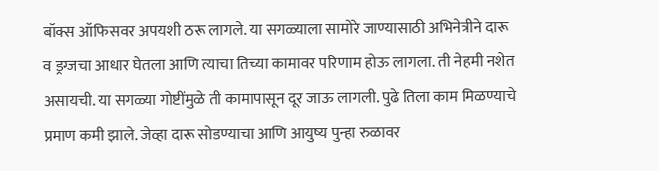बॉक्स ऑफिसवर अपयशी ठरू लागले. या सगळ्याला सामोरे जाण्यासाठी अभिनेत्रीने दारू व ड्रग्जचा आधार घेतला आणि त्याचा तिच्या कामावर परिणाम होऊ लागला. ती नेहमी नशेत असायची. या सगळ्या गोष्टींमुळे ती कामापासून दूर जाऊ लागली. पुढे तिला काम मिळण्याचे प्रमाण कमी झाले. जेव्हा दारू सोडण्याचा आणि आयुष्य पुन्हा रुळावर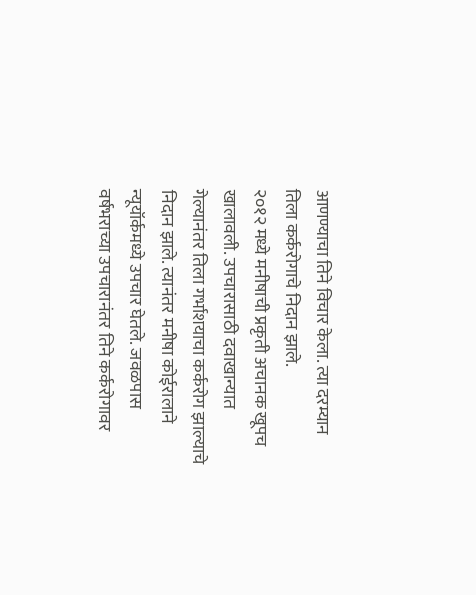आणण्याचा तिने विचार केला. त्या दरम्यान तिला कर्करोगाचे निदान झाले.
२०१२ मध्ये मनीषाची प्रकृती अचानक खूपच खालावली. उपचारासाठी दवाखान्यात गेल्यानंतर तिला गर्भाशयाचा कर्करोग झाल्याचे निदान झाले. त्यानंतर मनीषा कोईरालाने न्यूयॉर्कमध्ये उपचार घेतले. जवळपास वर्षभराच्या उपचारानंतर तिने कर्करोगावर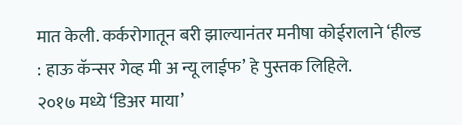मात केली. कर्करोगातून बरी झाल्यानंतर मनीषा कोईरालाने ‘हील्ड : हाऊ कॅन्सर गेव्ह मी अ न्यू लाईफ’ हे पुस्तक लिहिले.
२०१७ मध्ये ‘डिअर माया’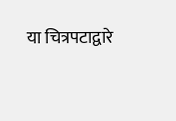या चित्रपटाद्वारे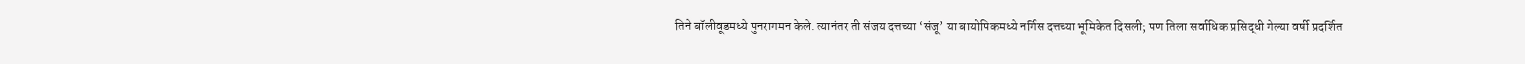तिने बॉलीवूडमध्ये पुनरागमन केले. त्यानंतर ती संजय दत्तच्या ‘संजू’ या बायोपिकमध्ये नर्गिस दत्तच्या भूमिकेत दिसली; पण तिला सर्वाधिक प्रसिद्धी गेल्या वर्षी प्रदर्शित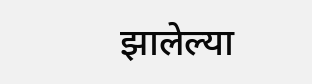झालेल्या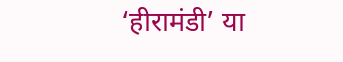‘हीरामंडी’ या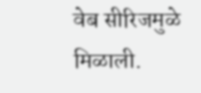वेब सीरिजमुळे मिळाली.